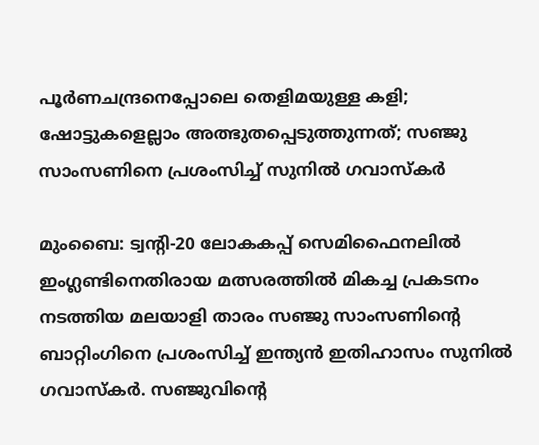പൂര്‍ണചന്ദ്രനെപ്പോലെ തെളിമയുള്ള കളി; ഷോട്ടുകളെല്ലാം അത്ഭുതപ്പെടുത്തുന്നത്; സഞ്ജു സാംസണിനെ പ്രശംസിച്ച് സുനില്‍ ഗവാസ്‌കര്‍

മുംബൈ: ട്വന്റി-20 ലോകകപ്പ് സെമിഫൈനലില്‍ ഇംഗ്ലണ്ടിനെതിരായ മത്സരത്തില്‍ മികച്ച പ്രകടനം നടത്തിയ മലയാളി താരം സഞ്ജു സാംസണിന്റെ ബാറ്റിംഗിനെ പ്രശംസിച്ച് ഇന്ത്യന്‍ ഇതിഹാസം സുനില്‍ ഗവാസ്‌കര്‍. സഞ്ജുവിന്റെ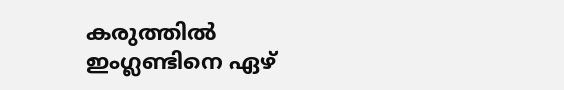കരുത്തില്‍ ഇംഗ്ലണ്ടിനെ ഏഴ്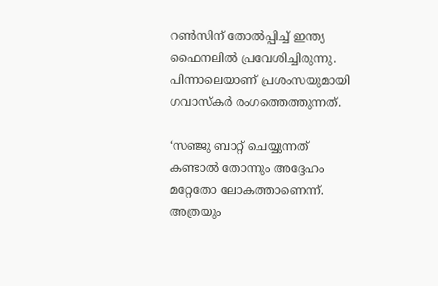റണ്‍സിന് തോല്‍പ്പിച്ച് ഇന്ത്യ ഫൈനലില്‍ പ്രവേശിച്ചിരുന്നു. പിന്നാലെയാണ് പ്രശംസയുമായി ഗവാസ്‌കര്‍ രംഗത്തെത്തുന്നത്.

‘സഞ്ജു ബാറ്റ് ചെയ്യുന്നത് കണ്ടാല്‍ തോന്നും അദ്ദേഹം മറ്റേതോ ലോകത്താണെന്ന്. അത്രയും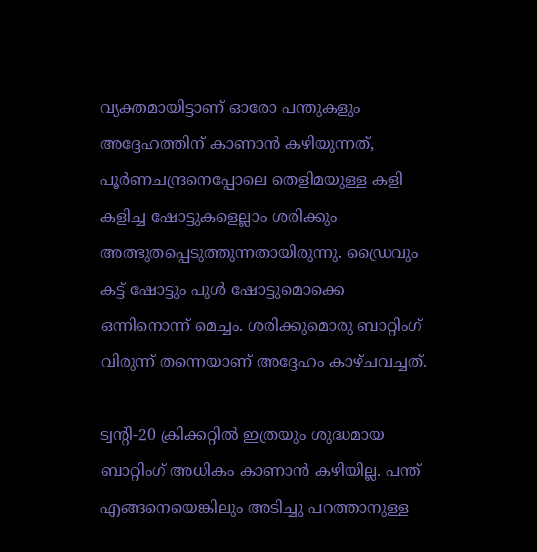വ്യക്തമായിട്ടാണ് ഓരോ പന്തുകളും അദ്ദേഹത്തിന് കാണാന്‍ കഴിയുന്നത്, പൂര്‍ണചന്ദ്രനെപ്പോലെ തെളിമയുള്ള കളി കളിച്ച ഷോട്ടുകളെല്ലാം ശരിക്കും അത്ഭുതപ്പെടുത്തുന്നതായിരുന്നു. ഡ്രൈവും കട്ട് ഷോട്ടും പുള്‍ ഷോട്ടുമൊക്കെ ഒന്നിനൊന്ന് മെച്ചം. ശരിക്കുമൊരു ബാറ്റിംഗ് വിരുന്ന് തന്നെയാണ് അദ്ദേഹം കാഴ്ചവച്ചത്.

ട്വന്റി-20 ക്രിക്കറ്റില്‍ ഇത്രയും ശുദ്ധമായ ബാറ്റിംഗ് അധികം കാണാന്‍ കഴിയില്ല. പന്ത് എങ്ങനെയെങ്കിലും അടിച്ചു പറത്താനുള്ള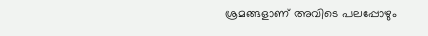ശ്രമങ്ങളാണ് അവിടെ പലപ്പോഴും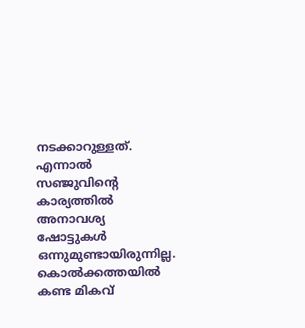നടക്കാറുള്ളത്. എന്നാല്‍ സഞ്ജുവിന്റെ കാര്യത്തില്‍ അനാവശ്യ ഷോട്ടുകള്‍ ഒന്നുമുണ്ടായിരുന്നില്ല. കൊല്‍ക്കത്തയില്‍ കണ്ട മികവ്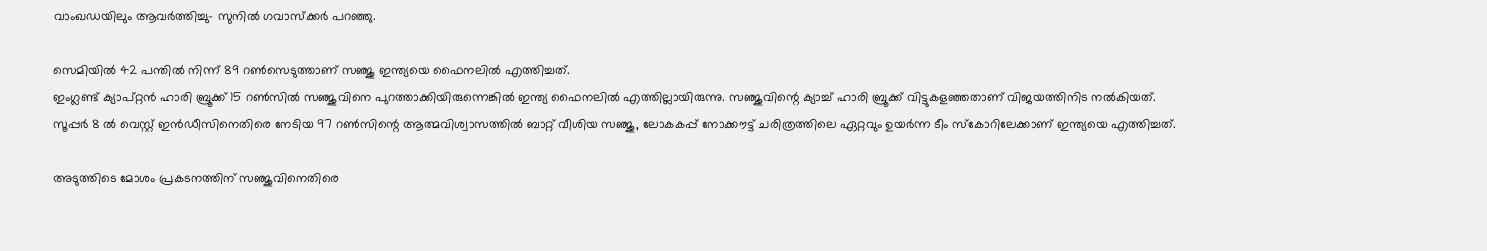വാംഖഡയിലും ആവര്‍ത്തിച്ചു- സുനില്‍ ഗവാസ്‌ക്കര്‍ പറഞ്ഞു.

സെമിയില്‍ 42 പന്തില്‍ നിന്ന് 89 റണ്‍സെടുത്താണ് സഞ്ജു ഇന്ത്യയെ ഫൈനലില്‍ എത്തിച്ചത്.
ഇംഗ്ലണ്ട് ക്യാപ്റ്റന്‍ ഹാരി ബ്രൂക്ക് 15 റണ്‍സില്‍ സഞ്ജുവിനെ പുറത്താക്കിയിരുന്നെങ്കില്‍ ഇന്ത്യ ഫൈനലില്‍ എത്തില്ലായിരുന്നു. സഞ്ജുവിന്റെ ക്യാച്ച് ഹാരി ബ്രൂക്ക് വിട്ടുകളഞ്ഞതാണ് വിജയത്തിനിട നല്‍കിയത്.
സൂപ്പര്‍ 8 ല്‍ വെസ്റ്റ് ഇന്‍ഡീസിനെതിരെ നേടിയ 97 റണ്‍സിന്റെ ആത്മവിശ്വാസത്തില്‍ ബാറ്റ് വീശിയ സഞ്ജു, ലോകകപ്പ് നോക്കൗട്ട് ചരിത്രത്തിലെ ഏറ്റവും ഉയര്‍ന്ന ടീം സ്‌കോറിലേക്കാണ് ഇന്ത്യയെ എത്തിച്ചത്.

അടുത്തിടെ മോശം പ്രകടനത്തിന് സഞ്ജുവിനെതിരെ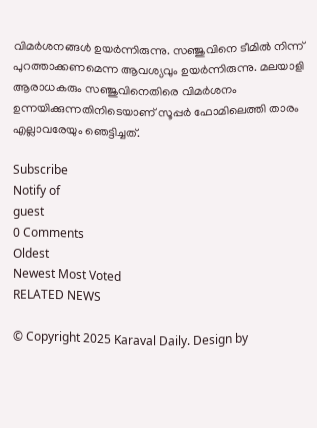വിമര്‍ശനങ്ങള്‍ ഉയര്‍ന്നിരുന്നു. സഞ്ജുവിനെ ടീമില്‍ നിന്ന് പുറത്താക്കണമെന്ന ആവശ്യവും ഉയര്‍ന്നിരുന്നു. മലയാളി ആരാധകരും സഞ്ജുവിനെതിരെ വിമര്‍ശനം ഉന്നയിക്കുന്നതിനിടെയാണ് സൂപ്പര്‍ ഫോമിലെത്തി താരം എല്ലാവരേയും ഞെട്ടിച്ചത്.

Subscribe
Notify of
guest
0 Comments
Oldest
Newest Most Voted
RELATED NEWS

© Copyright 2025 Karaval Daily. Design by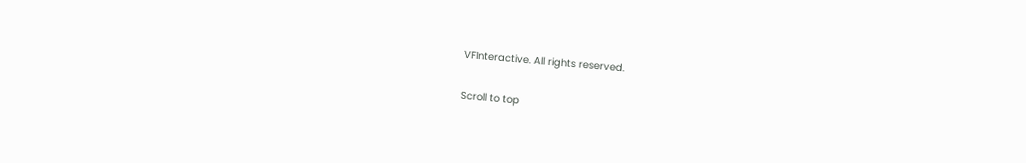VFInteractive. All rights reserved.

Scroll to top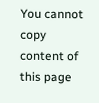You cannot copy content of this page